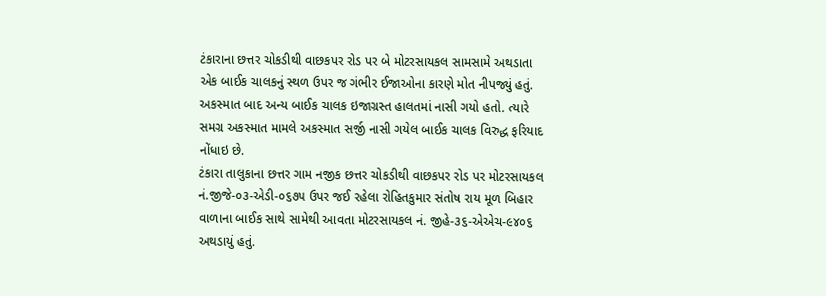ટંકારાના છત્તર ચોકડીથી વાછકપર રોડ પર બે મોટરસાયકલ સામસામે અથડાતા એક બાઈક ચાલકનું સ્થળ ઉપર જ ગંભીર ઈજાઓના કારણે મોત નીપજ્યું હતું. અકસ્માત બાદ અન્ય બાઈક ચાલક ઇજાગ્રસ્ત હાલતમાં નાસી ગયો હતો. ત્યારે સમગ્ર અકસ્માત મામલે અકસ્માત સર્જી નાસી ગયેલ બાઈક ચાલક વિરુદ્ધ ફરિયાદ નોંધાઇ છે.
ટંકારા તાલુકાના છત્તર ગામ નજીક છત્તર ચોકડીથી વાછકપર રોડ પર મોટરસાયકલ નં.જીજે-૦૩-એડી-૦૬૭૫ ઉપર જઈ રહેલા રોહિતકુમાર સંતોષ રાય મૂળ બિહાર વાળાના બાઈક સાથે સામેથી આવતા મોટરસાયકલ નં. જીહે-૩૬-એએચ-૯૪૦૬ અથડાયું હતું.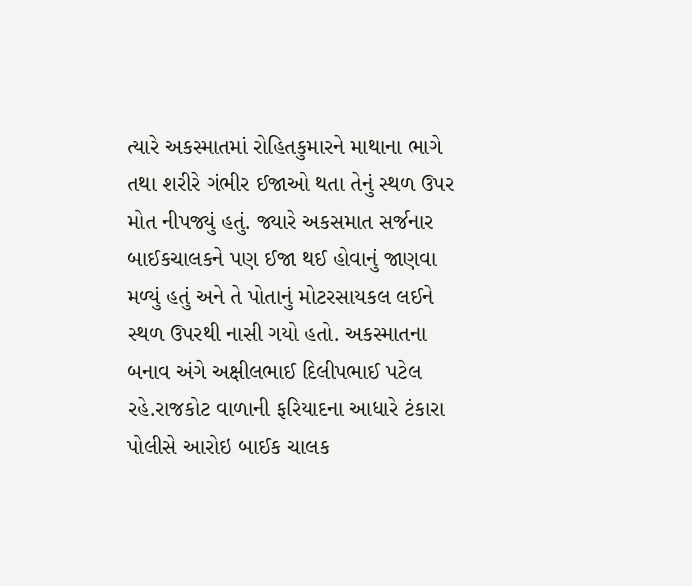ત્યારે અકસ્માતમાં રોહિતકુમારને માથાના ભાગે તથા શરીરે ગંભીર ઈજાઓ થતા તેનું સ્થળ ઉપર મોત નીપજ્યું હતું. જ્યારે અકસમાત સર્જનાર બાઈકચાલકને પણ ઈજા થઈ હોવાનું જાણવા મળ્યું હતું અને તે પોતાનું મોટરસાયકલ લઈને સ્થળ ઉપરથી નાસી ગયો હતો. અકસ્માતના બનાવ અંગે અક્ષીલભાઈ દિલીપભાઈ પટેલ રહે.રાજકોટ વાળાની ફરિયાદના આધારે ટંકારા પોલીસે આરોઇ બાઈક ચાલક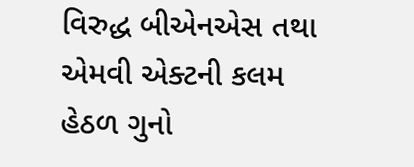વિરુદ્ધ બીએનએસ તથા એમવી એક્ટની કલમ હેઠળ ગુનો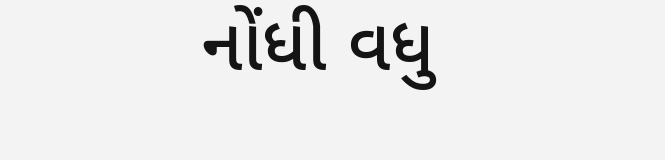નોંધી વધુ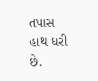તપાસ હાથ ધરી છે.